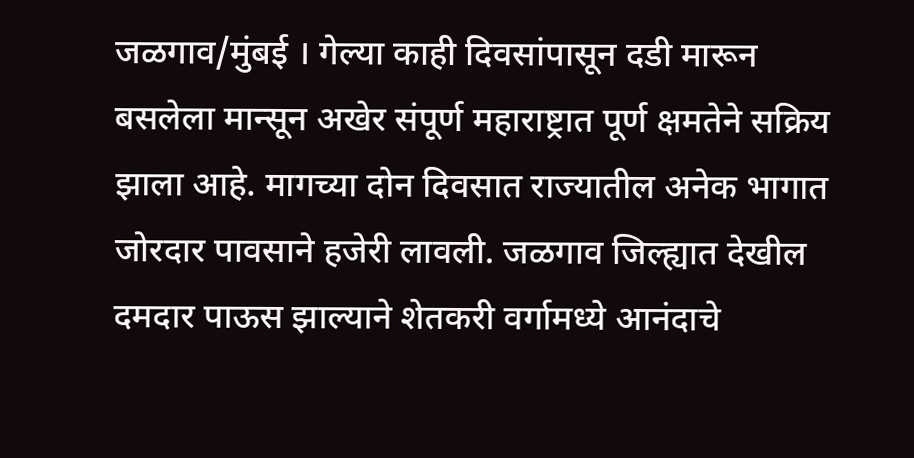जळगाव/मुंबई । गेल्या काही दिवसांपासून दडी मारून बसलेला मान्सून अखेर संपूर्ण महाराष्ट्रात पूर्ण क्षमतेने सक्रिय झाला आहे. मागच्या दोन दिवसात राज्यातील अनेक भागात जोरदार पावसाने हजेरी लावली. जळगाव जिल्ह्यात देखील दमदार पाऊस झाल्याने शेतकरी वर्गामध्ये आनंदाचे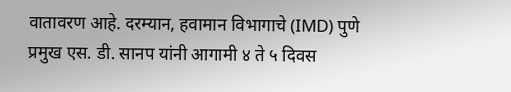वातावरण आहे. दरम्यान, हवामान विभागाचे (IMD) पुणे प्रमुख एस. डी. सानप यांनी आगामी ४ ते ५ दिवस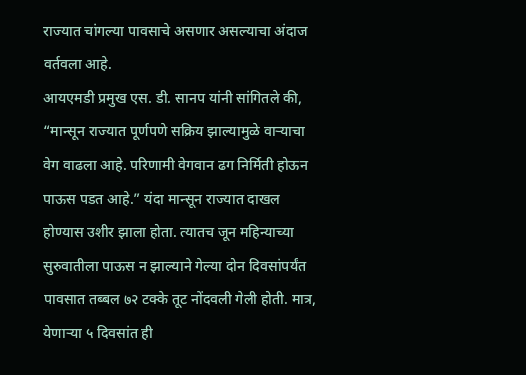राज्यात चांगल्या पावसाचे असणार असल्याचा अंदाज वर्तवला आहे.
आयएमडी प्रमुख एस. डी. सानप यांनी सांगितले की, “मान्सून राज्यात पूर्णपणे सक्रिय झाल्यामुळे वाऱ्याचा वेग वाढला आहे. परिणामी वेगवान ढग निर्मिती होऊन पाऊस पडत आहे.” यंदा मान्सून राज्यात दाखल होण्यास उशीर झाला होता. त्यातच जून महिन्याच्या सुरुवातीला पाऊस न झाल्याने गेल्या दोन दिवसांपर्यंत पावसात तब्बल ७२ टक्के तूट नोंदवली गेली होती. मात्र, येणाऱ्या ५ दिवसांत ही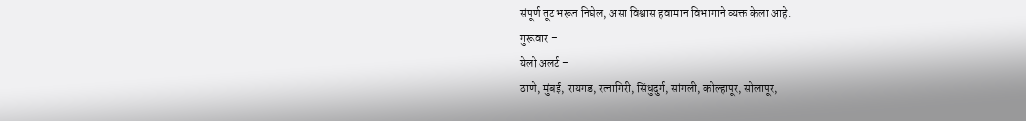संपूर्ण तूट भरून निघेल, असा विश्वास हवामान विभागाने व्यक्त केला आहे.
गुरूवार –
येलो अलर्ट –
ठाणे, मुंबई, रायगड, रत्नागिरी, सिंधुदुर्ग, सांगली, कोल्हापूर, सोलापूर,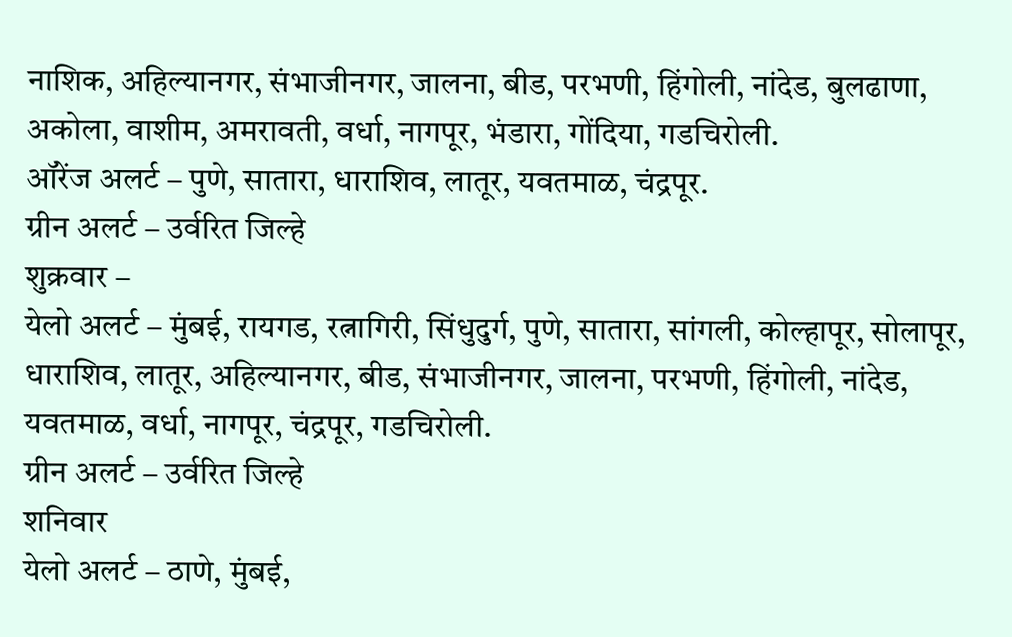नाशिक, अहिल्यानगर, संभाजीनगर, जालना, बीड, परभणी, हिंगोली, नांदेड, बुलढाणा, अकोला, वाशीम, अमरावती, वर्धा, नागपूर, भंडारा, गोंदिया, गडचिरोली.
ऑरेंज अलर्ट – पुणे, सातारा, धाराशिव, लातूर, यवतमाळ, चंद्रपूर.
ग्रीन अलर्ट – उर्वरित जिल्हे
शुक्रवार –
येलो अलर्ट – मुंबई, रायगड, रत्नागिरी, सिंधुदुर्ग, पुणे, सातारा, सांगली, कोल्हापूर, सोलापूर, धाराशिव, लातूर, अहिल्यानगर, बीड, संभाजीनगर, जालना, परभणी, हिंगोली, नांदेड, यवतमाळ, वर्धा, नागपूर, चंद्रपूर, गडचिरोली.
ग्रीन अलर्ट – उर्वरित जिल्हे
शनिवार
येलो अलर्ट – ठाणे, मुंबई,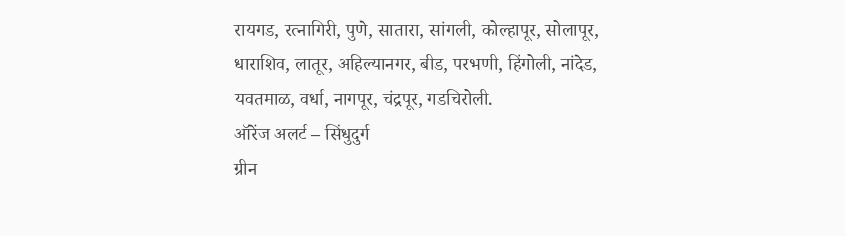रायगड, रत्नागिरी, पुणे, सातारा, सांगली, कोल्हापूर, सोलापूर, धाराशिव, लातूर, अहिल्यानगर, बीड, परभणी, हिंगोली, नांदेड, यवतमाळ, वर्धा, नागपूर, चंद्रपूर, गडचिरोली.
ऑरेंज अलर्ट – सिंधुदुर्ग
ग्रीन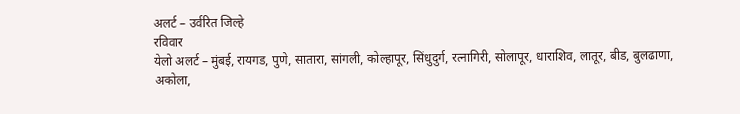अलर्ट – उर्वरित जिल्हे
रविवार
येलो अलर्ट – मुंबई, रायगड, पुणे, सातारा, सांगली, कोल्हापूर, सिंधुदुर्ग, रत्नागिरी, सोलापूर, धाराशिव, लातूर, बीड, बुलढाणा, अकोला,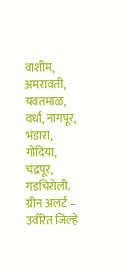वाशीम, अमरावती, यवतमाळ, वर्धा, नागपूर, भंडारा, गोंदिया, चंद्रपूर, गडचिरोली.
ग्रीन अलर्ट – उर्वरित जिल्हे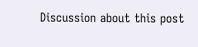Discussion about this post